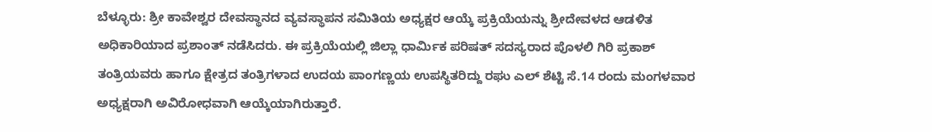ಬೆಳ್ಳೂರು: ಶ್ರೀ ಕಾವೇಶ್ವರ ದೇವಸ್ಥಾನದ ವ್ಯವಸ್ಥಾಪನ ಸಮಿತಿಯ ಅಧ್ಯಕ್ಷರ ಆಯ್ಕೆ ಪ್ರಕ್ರಿಯೆಯನ್ನು ಶ್ರೀದೇವಳದ ಆಡಳಿತ ಅಧಿಕಾರಿಯಾದ ಪ್ರಶಾಂತ್ ನಡೆಸಿದರು. ಈ ಪ್ರಕ್ರಿಯೆಯಲ್ಲಿ ಜಿಲ್ಲಾ ಧಾರ್ಮಿಕ ಪರಿಷತ್ ಸದಸ್ಯರಾದ ಪೊಳಲಿ ಗಿರಿ ಪ್ರಕಾಶ್ ತಂತ್ರಿಯವರು ಹಾಗೂ ಕ್ಷೇತ್ರದ ತಂತ್ರಿಗಳಾದ ಉದಯ ಪಾಂಗಣ್ಣಯ ಉಪಸ್ಥಿತರಿದ್ದು ರಘು ಎಲ್ ಶೆಟ್ಟಿ ಸೆ.14 ರಂದು ಮಂಗಳವಾರ ಅಧ್ಯಕ್ಷರಾಗಿ ಅವಿರೋಧವಾಗಿ ಆಯ್ಕೆಯಾಗಿರುತ್ತಾರೆ.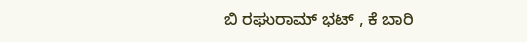ಬಿ ರಘುರಾಮ್ ಭಟ್ , ಕೆ ಬಾರಿ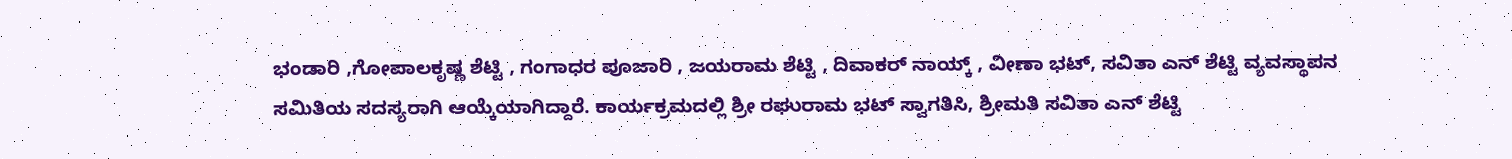ಭಂಡಾರಿ ,ಗೋಪಾಲಕೃಷ್ಣ ಶೆಟ್ಟಿ , ಗಂಗಾಧರ ಪೂಜಾರಿ , ಜಯರಾಮ ಶೆಟ್ಟಿ , ದಿವಾಕರ್ ನಾಯ್ಕ್ , ವೀಣಾ ಭಟ್, ಸವಿತಾ ಎನ್ ಶೆಟ್ಟಿ ವ್ಯವಸ್ಥಾಪನ ಸಮಿತಿಯ ಸದಸ್ಯರಾಗಿ ಆಯ್ಕೆಯಾಗಿದ್ದಾರೆ. ಕಾರ್ಯಕ್ರಮದಲ್ಲಿ ಶ್ರೀ ರಘುರಾಮ ಭಟ್ ಸ್ವಾಗತಿಸಿ, ಶ್ರೀಮತಿ ಸವಿತಾ ಎನ್ ಶೆಟ್ಟಿ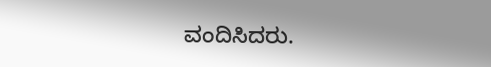ವಂದಿಸಿದರು.